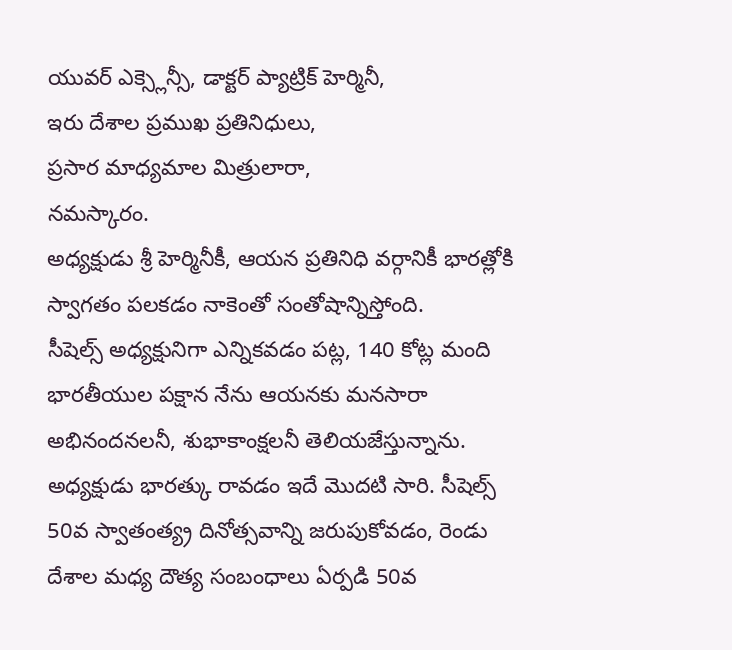యువర్ ఎక్స్లెన్సీ, డాక్టర్ ప్యాట్రిక్ హెర్మినీ,
ఇరు దేశాల ప్రముఖ ప్రతినిధులు,
ప్రసార మాధ్యమాల మిత్రులారా,
నమస్కారం.
అధ్యక్షుడు శ్రీ హెర్మినీకీ, ఆయన ప్రతినిధి వర్గానికీ భారత్లోకి స్వాగతం పలకడం నాకెంతో సంతోషాన్నిస్తోంది.
సీషెల్స్ అధ్యక్షునిగా ఎన్నికవడం పట్ల, 140 కోట్ల మంది భారతీయుల పక్షాన నేను ఆయనకు మనసారా అభినందనలనీ, శుభాకాంక్షలనీ తెలియజేస్తున్నాను.
అధ్యక్షుడు భారత్కు రావడం ఇదే మొదటి సారి. సీషెల్స్ 50వ స్వాతంత్య్ర దినోత్సవాన్ని జరుపుకోవడం, రెండు దేశాల మధ్య దౌత్య సంబంధాలు ఏర్పడి 50వ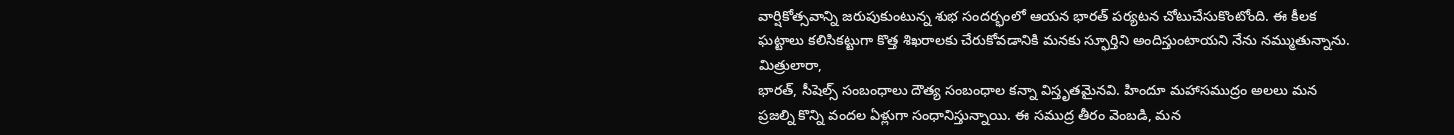వార్షికోత్సవాన్ని జరుపుకుంటున్న శుభ సందర్భంలో ఆయన భారత్ పర్యటన చోటుచేసుకొంటోంది. ఈ కీలక ఘట్టాలు కలిసికట్టుగా కొత్త శిఖరాలకు చేరుకోవడానికి మనకు స్ఫూర్తిని అందిస్తుంటాయని నేను నమ్ముతున్నాను.
మిత్రులారా,
భారత్, సీషెల్స్ సంబంధాలు దౌత్య సంబంధాల కన్నా విస్తృతమైనవి. హిందూ మహాసముద్రం అలలు మన ప్రజల్ని కొన్ని వందల ఏళ్లుగా సంధానిస్తున్నాయి. ఈ సముద్ర తీరం వెంబడి, మన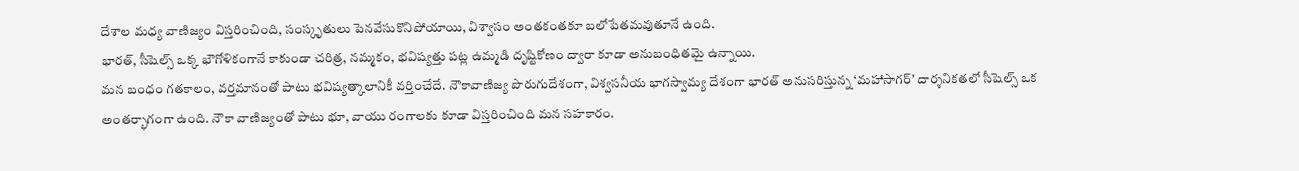దేశాల మధ్య వాణిజ్యం విస్తరించింది, సంస్కృతులు పెనవేసుకొనిపోయాయి, విశ్వాసం అంతకంతకూ బలోపేతమవుతూనే ఉంది.
భారత్, సీషెల్స్ ఒక్క భౌగోళికంగానే కాకుండా చరిత్ర, నమ్మకం, భవిష్యత్తు పట్ల ఉమ్మడి దృష్టికోణం ద్వారా కూడా అనుబంధితమై ఉన్నాయి.
మన బంధం గతకాలం, వర్తమానంతో పాటు భవిష్యత్కాలానికీ వర్తించేదే. నౌకావాణిజ్య పొరుగుదేశంగా, విశ్వసనీయ భాగస్వామ్య దేశంగా భారత్ అనుసరిస్తున్న ‘మహాసాగర్’ దార్శనికతలో సీషెల్స్ ఒక అంతర్భాగంగా ఉంది. నౌకా వాణిజ్యంతో పాటు భూ, వాయు రంగాలకు కూడా విస్తరించింది మన సహకారం.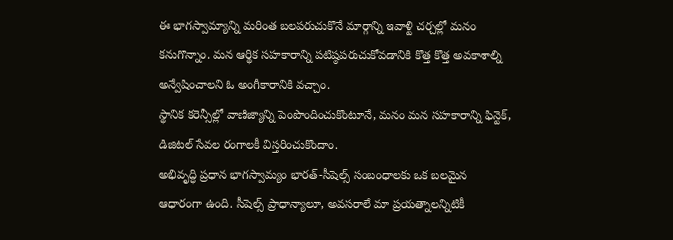ఈ భాగస్వామ్యాన్ని మరింత బలపరుచుకొనే మార్గాన్ని ఇవాళ్టి చర్చల్లో మనం కనుగొన్నాం. మన ఆర్థిక సహకారాన్ని పటిష్ఠపరుచుకోవడానికి కొత్త కొత్త అవకాశాల్ని అన్వేషించాలని ఓ అంగీకారానికి వచ్చాం.
స్థానిక కరెన్సీల్లో వాణిజ్యాన్ని పెంపొందించుకొంటూనే, మనం మన సహకారాన్ని ఫిన్టెక్, డిజిటల్ సేవల రంగాలకీ విస్తరించుకొందాం.
అభివృద్ధి ప్రధాన భాగస్వామ్యం భారత్-సీషెల్స్ సంబంధాలకు ఒక బలమైన ఆధారంగా ఉంది. సీషెల్స్ ప్రాధాన్యాలూ, అవసరాలే మా ప్రయత్నాలన్నిటికీ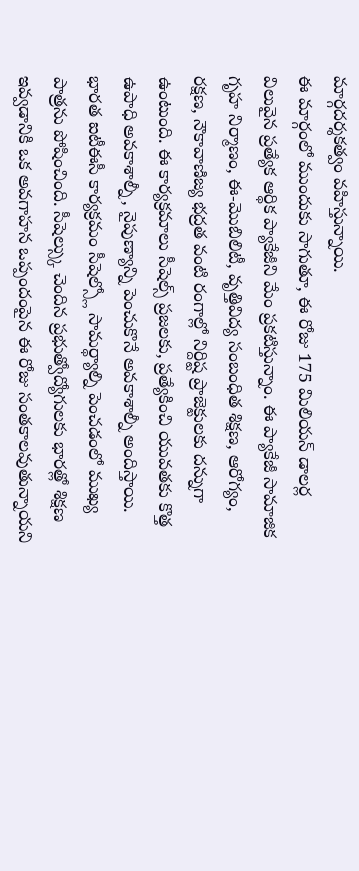మార్గదర్శకత్వం వహిస్తున్నాయి.
ఈ మార్గంలో ముందుకు సాగుతూ, ఈ రోజు 175 మిలియన్ డాలర్ల విలువైన ప్రత్యేక ఆర్థిక ప్యాకేజీని మేం ప్రకటిస్తున్నాం. ఈ ప్యాకేజీ సామాజిక గృహ నిర్మాణం, ఈ-మొబిలిటీ, వృత్తివిద్య సంబంధిత శిక్షణ, ఆరోగ్యం, రక్షణ, నౌకావాణిజ్య భద్రత వంటి రంగాల్లో నిర్దిష్ట ప్రాజెక్టులకు దన్నుగా ఉంటుంది. ఈ కార్యక్రమాలు సీషెల్స్ ప్రజలకు, ప్రత్యేకించి యువతకు కొత్త ఉపాధి అవకాశాల్నీ, నైపుణ్యాన్ని పెంచుకొనే అవకాశాల్నీ అందిస్తాయి.
భారత ఐటీఈసీ కార్యక్రమం సీషెల్స్లో సామర్థ్యాల్ని పెంచడంలో ముఖ్య పాత్రను పోషించింది. సీషెల్స్కు చెందిన ప్రభుత్వోద్యోగులకు భారత్లో శిక్షణ ఇవ్వడానికి ఒక అవగాహన ఒప్పందంపైన ఈ రోజు సంతకాలవుతున్నాయని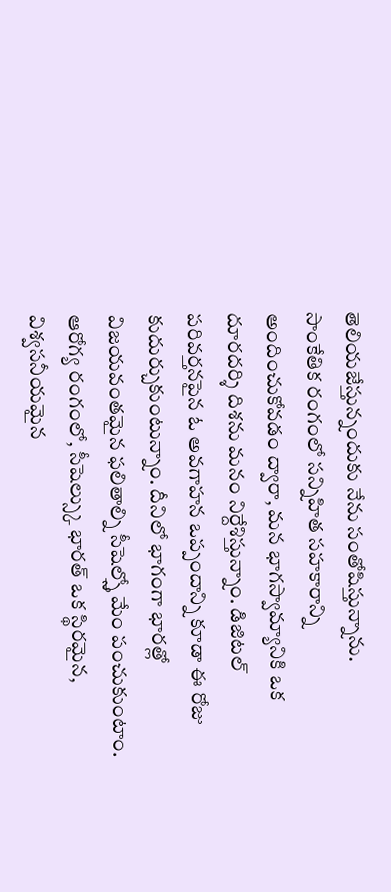తెలియజేస్తున్నందుకు నేను సంతోషిస్తున్నాను.
సాంకేతిక రంగంలో సన్నిహిత సహకారాన్ని అందించుకోవడం ద్వారా, మన భాగస్వామ్యానికి ఒక దూరదర్శి దిశను మనం నిర్దేశిస్తున్నాం. డిజిటల్ పరివర్తనపైన ఓ అవగాహన ఒప్పందాన్ని కూడా ఈ రోజు కుదుర్చుకుంటున్నాం. దీనిలో భాగంగా భారత్లో విజయవంతమైన ఫలితాల్ని సీషెల్స్తో మేం పంచుకుంటాం.
ఆరోగ్య రంగంలో, సీషెల్స్కు భారత్ ఒక స్థిరమైన, విశ్వసనీయమైన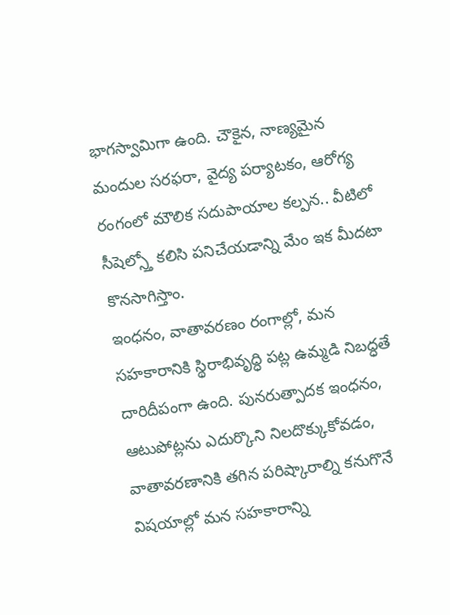భాగస్వామిగా ఉంది. చౌకైన, నాణ్యమైన మందుల సరఫరా, వైద్య పర్యాటకం, ఆరోగ్య రంగంలో మౌలిక సదుపాయాల కల్పన.. వీటిలో సీషెల్స్తో కలిసి పనిచేయడాన్ని మేం ఇక మీదటా కొనసాగిస్తాం.
ఇంధనం, వాతావరణం రంగాల్లో, మన సహకారానికి స్థిరాభివృద్ధి పట్ల ఉమ్మడి నిబద్ధతే దారిదీపంగా ఉంది. పునరుత్పాదక ఇంధనం, ఆటుపోట్లను ఎదుర్కొని నిలదొక్కుకోవడం, వాతావరణానికి తగిన పరిష్కారాల్ని కనుగొనే విషయాల్లో మన సహకారాన్ని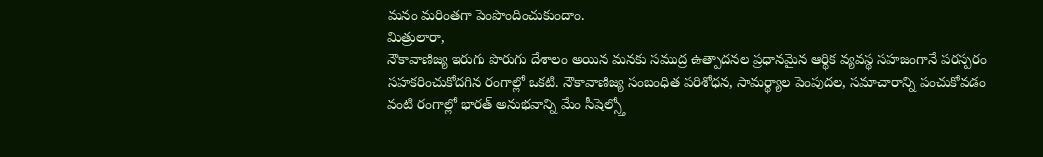మనం మరింతగా పెంపొందించుకుందాం.
మిత్రులారా,
నౌకావాణిజ్య ఇరుగు పొరుగు దేశాలం అయిన మనకు సముద్ర ఉత్పాదనల ప్రధానమైన ఆర్థిక వ్యవస్థ సహజంగానే పరస్పరం సహకరించుకోదగిన రంగాల్లో ఒకటి. నౌకావాణిజ్య సంబంధిత పరిశోధన, సామర్థ్యాల పెంపుదల, సమాచారాన్ని పంచుకోవడం వంటి రంగాల్లో భారత్ అనుభవాన్ని మేం సీషెల్స్తో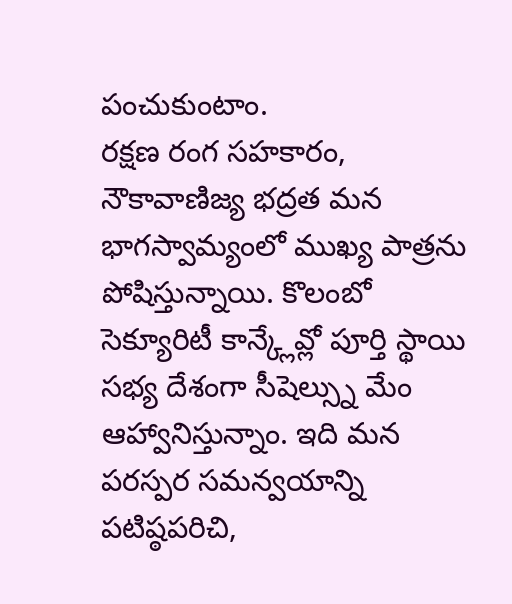పంచుకుంటాం.
రక్షణ రంగ సహకారం, నౌకావాణిజ్య భద్రత మన భాగస్వామ్యంలో ముఖ్య పాత్రను పోషిస్తున్నాయి. కొలంబో సెక్యూరిటీ కాన్క్లేవ్లో పూర్తి స్థాయి సభ్య దేశంగా సీషెల్స్ను మేం ఆహ్వానిస్తున్నాం. ఇది మన పరస్పర సమన్వయాన్ని పటిష్ఠపరిచి,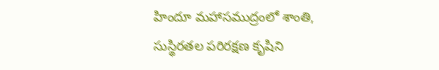హిందూ మహాసముద్రంలో శాంతి, సుస్థిరతల పరిరక్షణ కృషిని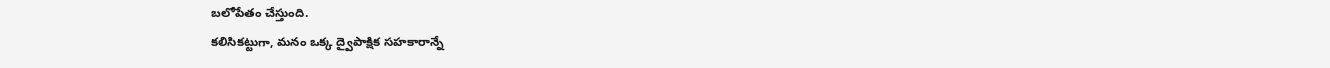బలోపేతం చేస్తుంది.
కలిసికట్టుగా, మనం ఒక్క ద్వైపాక్షిక సహకారాన్నే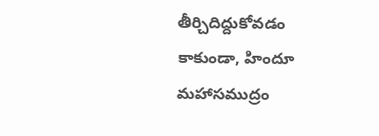తీర్చిదిద్దుకోవడం కాకుండా, హిందూ మహాసముద్రం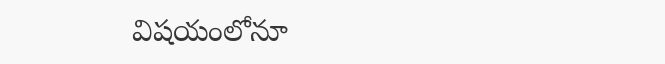విషయంలోనూ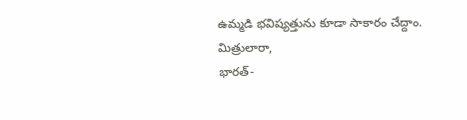ఉమ్మడి భవిష్యత్తును కూడా సాకారం చేద్దాం.
మిత్రులారా,
భారత్-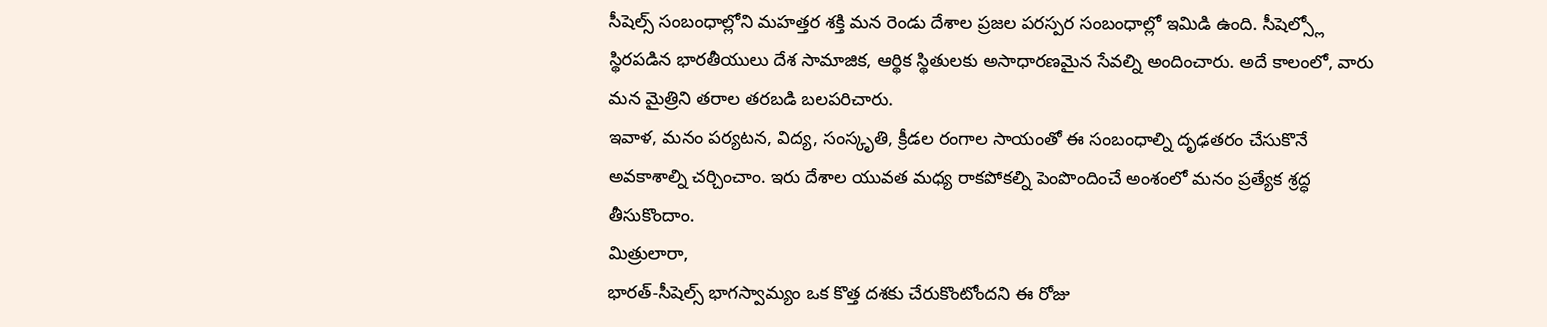సీషెల్స్ సంబంధాల్లోని మహత్తర శక్తి మన రెండు దేశాల ప్రజల పరస్పర సంబంధాల్లో ఇమిడి ఉంది. సీషెల్స్లో స్థిరపడిన భారతీయులు దేశ సామాజిక, ఆర్థిక స్థితులకు అసాధారణమైన సేవల్ని అందించారు. అదే కాలంలో, వారు మన మైత్రిని తరాల తరబడి బలపరిచారు.
ఇవాళ, మనం పర్యటన, విద్య, సంస్కృతి, క్రీడల రంగాల సాయంతో ఈ సంబంధాల్ని దృఢతరం చేసుకొనే అవకాశాల్ని చర్చించాం. ఇరు దేశాల యువత మధ్య రాకపోకల్ని పెంపొందించే అంశంలో మనం ప్రత్యేక శ్రద్ధ తీసుకొందాం.
మిత్రులారా,
భారత్-సీషెల్స్ భాగస్వామ్యం ఒక కొత్త దశకు చేరుకొంటోందని ఈ రోజు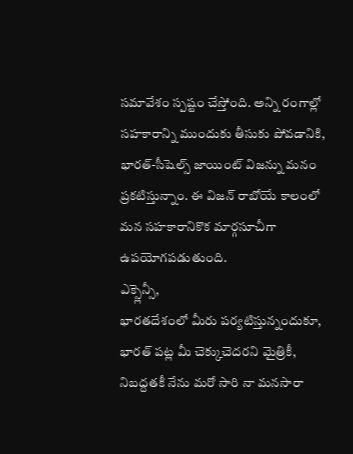సమావేశం స్పష్టం చేస్తోంది. అన్ని రంగాల్లో సహకారాన్ని ముందుకు తీసుకు పోవడానికి, భారత్-సీషెల్స్ జాయింట్ విజన్ను మనం ప్రకటిస్తున్నాం. ఈ విజన్ రాబోయే కాలంలో మన సహకారానికొక మార్గసూచీగా ఉపయోగపడుతుంది.
ఎక్స్లెన్సీ,
భారతదేశంలో మీరు పర్యటిస్తున్నందుకూ, భారత్ పట్ల మీ చెక్కుచెదరని మైత్రికీ, నిబద్దతకీ నేను మరో సారి నా మనసారా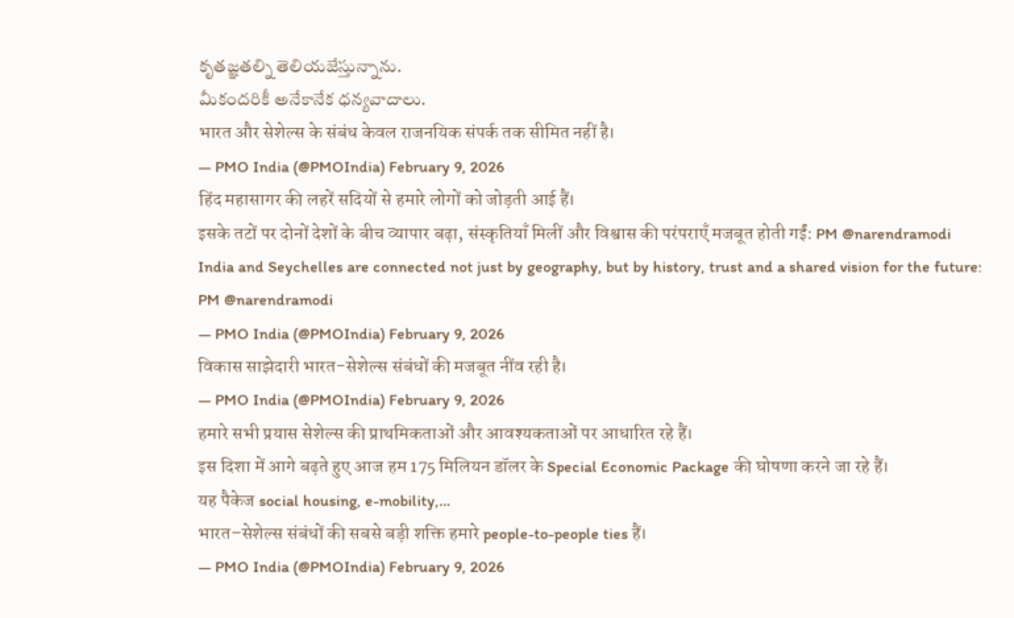కృతజ్ఞతల్ని తెలియజేస్తున్నాను.
మీకందరికీ అనేకానేక ధన్యవాదాలు.
भारत और सेशेल्स के संबंध केवल राजनयिक संपर्क तक सीमित नहीं है।
— PMO India (@PMOIndia) February 9, 2026
हिंद महासागर की लहरें सदियों से हमारे लोगों को जोड़ती आई हैं।
इसके तटों पर दोनों देशों के बीच व्यापार बढ़ा, संस्कृतियाँ मिलीं और विश्वास की परंपराएँ मजबूत होती गईं: PM @narendramodi
India and Seychelles are connected not just by geography, but by history, trust and a shared vision for the future: PM @narendramodi
— PMO India (@PMOIndia) February 9, 2026
विकास साझेदारी भारत-सेशेल्स संबंधों की मजबूत नींव रही है।
— PMO India (@PMOIndia) February 9, 2026
हमारे सभी प्रयास सेशेल्स की प्राथमिकताओं और आवश्यकताओं पर आधारित रहे हैं।
इस दिशा में आगे बढ़ते हुए आज हम 175 मिलियन डॉलर के Special Economic Package की घोषणा करने जा रहे हैं।
यह पैकेज social housing, e-mobility,…
भारत–सेशेल्स संबंधों की सबसे बड़ी शक्ति हमारे people-to-people ties हैं।
— PMO India (@PMOIndia) February 9, 2026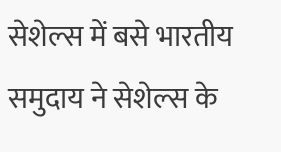सेशेल्स में बसे भारतीय समुदाय ने सेशेल्स के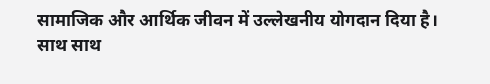सामाजिक और आर्थिक जीवन में उल्लेखनीय योगदान दिया है।
साथ साथ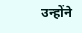उन्होंने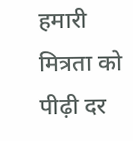हमारी मित्रता को पीढ़ी दर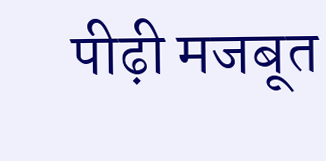पीढ़ी मजबूत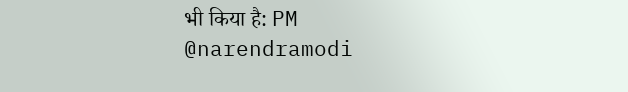भी किया है: PM @narendramodi